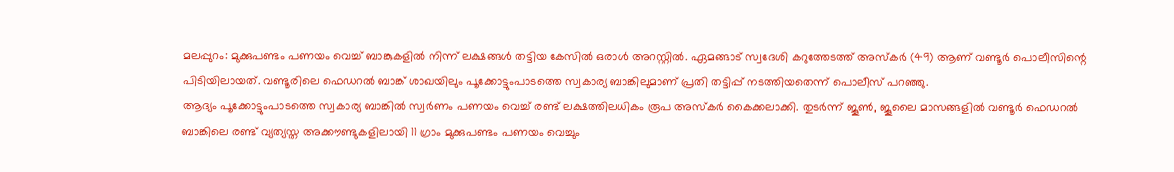മലപ്പുറം: മുക്കുപണ്ടം പണയം വെച്ച് ബാങ്കുകളിൽ നിന്ന് ലക്ഷങ്ങൾ തട്ടിയ കേസിൽ ഒരാൾ അറസ്റ്റിൽ. ഏമങ്ങാട് സ്വദേശി കറുത്തേടത്ത് അസ്കർ (49) ആണ് വണ്ടൂർ പൊലീസിന്റെ പിടിയിലായത്. വണ്ടൂരിലെ ഫെഡറൽ ബാങ്ക് ശാഖയിലും പൂക്കോട്ടുംപാടത്തെ സ്വകാര്യ ബാങ്കിലുമാണ് പ്രതി തട്ടിപ്പ് നടത്തിയതെന്ന് പൊലീസ് പറഞ്ഞു.
ആദ്യം പൂക്കോട്ടുംപാടത്തെ സ്വകാര്യ ബാങ്കിൽ സ്വർണം പണയം വെച്ച് രണ്ട് ലക്ഷത്തിലധികം രൂപ അസ്കർ കൈക്കലാക്കി. തുടർന്ന് ജൂൺ, ജൂലൈ മാസങ്ങളിൽ വണ്ടൂർ ഫെഡറൽ ബാങ്കിലെ രണ്ട് വ്യത്യസ്ത അക്കൗണ്ടുകളിലായി 11 ഗ്രാം മുക്കുപണ്ടം പണയം വെച്ചും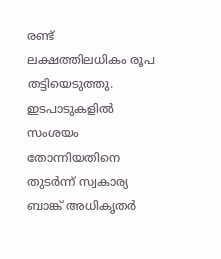രണ്ട് ലക്ഷത്തിലധികം രൂപ തട്ടിയെടുത്തു.
ഇടപാടുകളിൽ സംശയം തോന്നിയതിനെ തുടർന്ന് സ്വകാര്യ ബാങ്ക് അധികൃതർ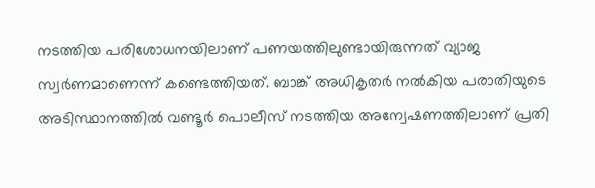നടത്തിയ പരിശോധനയിലാണ് പണയത്തിലുണ്ടായിരുന്നത് വ്യാജ സ്വർണമാണെന്ന് കണ്ടെത്തിയത്. ബാങ്ക് അധികൃതർ നൽകിയ പരാതിയുടെ അടിസ്ഥാനത്തിൽ വണ്ടൂർ പൊലീസ് നടത്തിയ അന്വേഷണത്തിലാണ് പ്രതി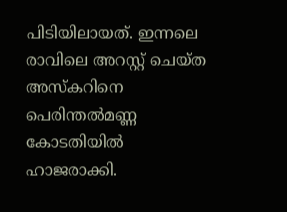പിടിയിലായത്. ഇന്നലെ രാവിലെ അറസ്റ്റ് ചെയ്ത അസ്കറിനെ പെരിന്തൽമണ്ണ കോടതിയിൽ ഹാജരാക്കി.